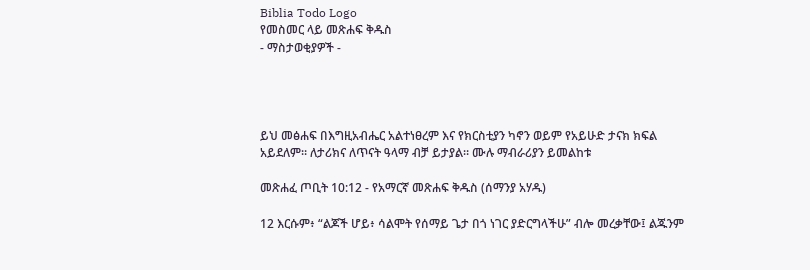Biblia Todo Logo
የመስመር ላይ መጽሐፍ ቅዱስ
- ማስታወቂያዎች -




ይህ መፅሐፍ በእግዚአብሔር አልተነፀረም እና የክርስቲያን ካኖን ወይም የአይሁድ ታናክ ክፍል አይደለም። ለታሪክና ለጥናት ዓላማ ብቻ ይታያል። ሙሉ ማብራሪያን ይመልከቱ

መጽሐፈ ጦቢት 10:12 - የአማርኛ መጽሐፍ ቅዱስ (ሰማንያ አሃዱ)

12 እርሱም፥ “ልጆች ሆይ፥ ሳልሞት የሰማይ ጌታ በጎ ነገር ያድርግላችሁ” ብሎ መረቃቸው፤ ልጁንም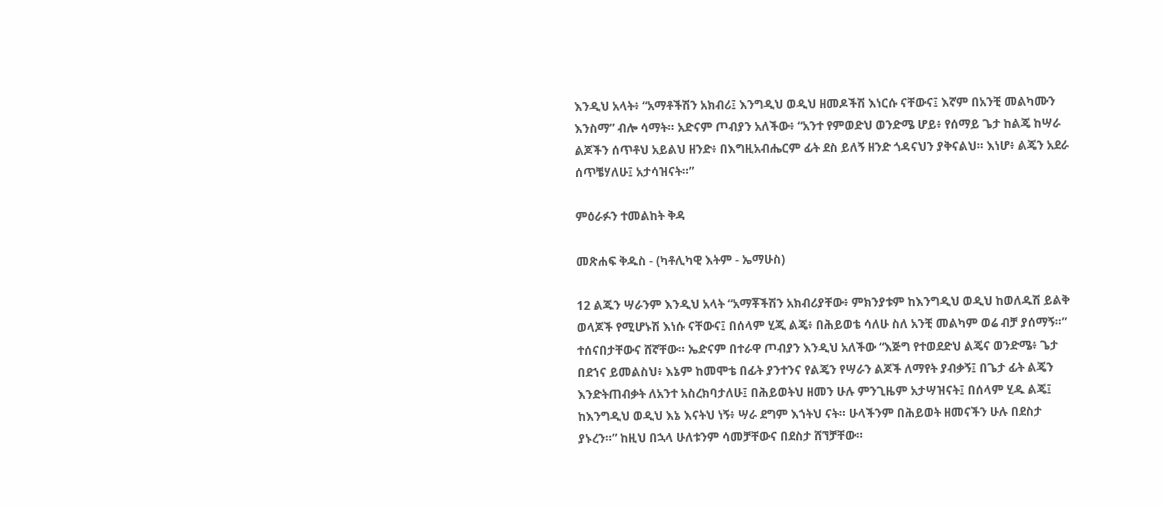እንዲህ አላት፥ “አማቶችሽን አክብሪ፤ እንግዲህ ወዲህ ዘመዶችሽ እነርሱ ናቸውና፤ እኛም በአንቺ መልካሙን እንስማ” ብሎ ሳማት። አድናም ጦብያን አለችው፥ “አንተ የምወድህ ወንድሜ ሆይ፥ የሰማይ ጌታ ከልጄ ከሣራ ልጆችን ሰጥቶህ አይልህ ዘንድ፥ በእግዚአብሔርም ፊት ደስ ይለኝ ዘንድ ጎዳናህን ያቅናልህ። እነሆ፥ ልጄን አደራ ሰጥቼሃለሁ፤ አታሳዝናት።”

ምዕራፉን ተመልከት ቅዳ

መጽሐፍ ቅዱስ - (ካቶሊካዊ እትም - ኤማሁስ)

12 ልጁን ሣራንም እንዲህ አላት “አማቾችሽን አክብሪያቸው፥ ምክንያቱም ከእንግዲህ ወዲህ ከወለዱሽ ይልቅ ወላጆች የሚሆኑሽ እነሱ ናቸውና፤ በሰላም ሂጂ ልጄ፥ በሕይወቴ ሳለሁ ስለ አንቺ መልካም ወሬ ብቻ ያሰማኝ።” ተሰናበታቸውና ሸኛቸው። ኤድናም በተራዋ ጦብያን እንዲህ አለችው “እጅግ የተወደድህ ልጄና ወንድሜ፥ ጌታ በደኀና ይመልስህ፥ እኔም ከመሞቴ በፊት ያንተንና የልጄን የሣራን ልጆች ለማየት ያብቃኝ፤ በጌታ ፊት ልጄን እንድትጠብቃት ለአንተ አስረክባታለሁ፤ በሕይወትህ ዘመን ሁሉ ምንጊዜም አታሣዝናት፤ በሰላም ሂዱ ልጄ፤ ከእንግዲህ ወዲህ እኔ እናትህ ነኝ፥ ሣራ ደግም እኀትህ ናት። ሁላችንም በሕይወት ዘመናችን ሁሉ በደስታ ያኑረን።” ከዚህ በኋላ ሁለቱንም ሳመቻቸውና በደስታ ሸኘቻቸው።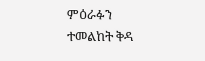ምዕራፉን ተመልከት ቅዳ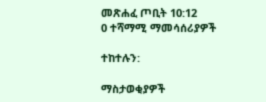መጽሐፈ ጦቢት 10:12
0 ተሻማሚ ማመሳሰሪያዎች

ተከተሉን:

ማስታወቂያዎች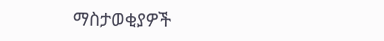ማስታወቂያዎች